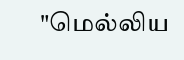"மெல்லிய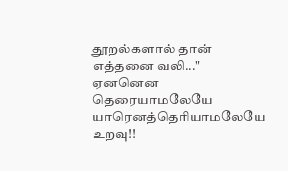தூறல்களால் தான் எத்தனை வலி..."
ஏனனென தெரையாமலேயே
யாரெனத்தெரியாமலேயே
உறவு!!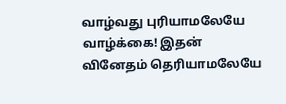வாழ்வது புரியாமலேயே
வாழ்க்கை! இதன்
வினேதம் தெரியாமலேயே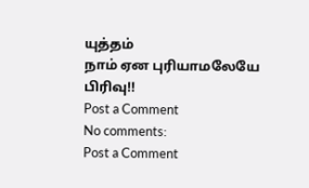யுத்தம்
நாம் ஏன புரியாமலேயே
பிரிவு!!
Post a Comment
No comments:
Post a Comment